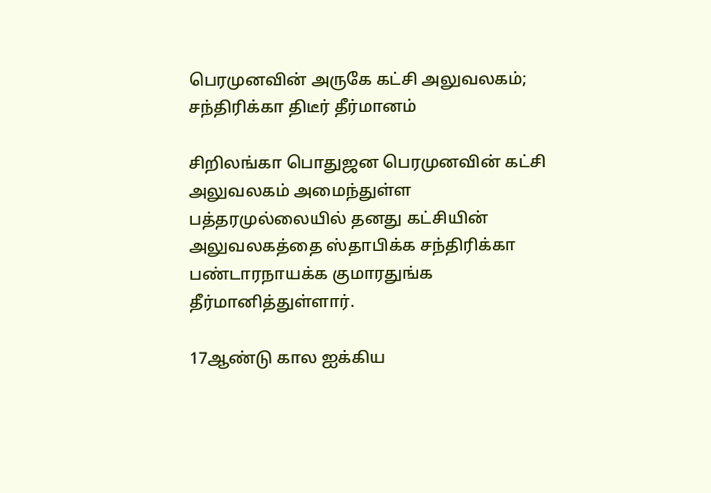பெரமுனவின் அருகே கட்சி அலுவலகம்; சந்திரிக்கா திடீர் தீர்மானம்

சிறிலங்கா பொதுஜன பெரமுனவின் கட்சி அலுவலகம் அமைந்துள்ள பத்தரமுல்லையில் தனது கட்சியின் அலுவலகத்தை ஸ்தாபிக்க சந்திரிக்கா பண்டாரநாயக்க குமாரதுங்க தீர்மானித்துள்ளார்.

17ஆண்டு கால ஐக்கிய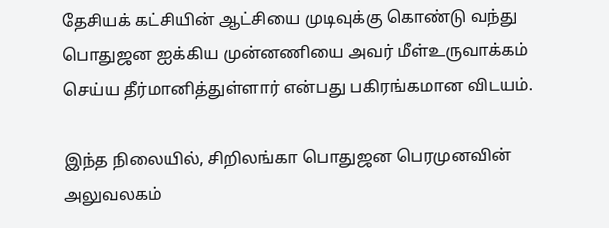தேசியக் கட்சியின் ஆட்சியை முடிவுக்கு கொண்டு வந்து பொதுஜன ஐக்கிய முன்னணியை அவர் மீள்உருவாக்கம் செய்ய தீர்மானித்துள்ளார் என்பது பகிரங்கமான விடயம்.

இந்த நிலையில், சிறிலங்கா பொதுஜன பெரமுனவின் அலுவலகம்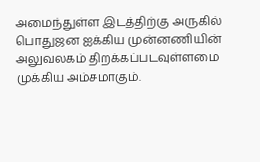அமைந்துள்ள இடத்திற்கு அருகில் பொதுஜன ஐக்கிய முன்னணியின் அலுவலகம் திறக்கப்படவுள்ளமை முக்கிய அம்சமாகும்.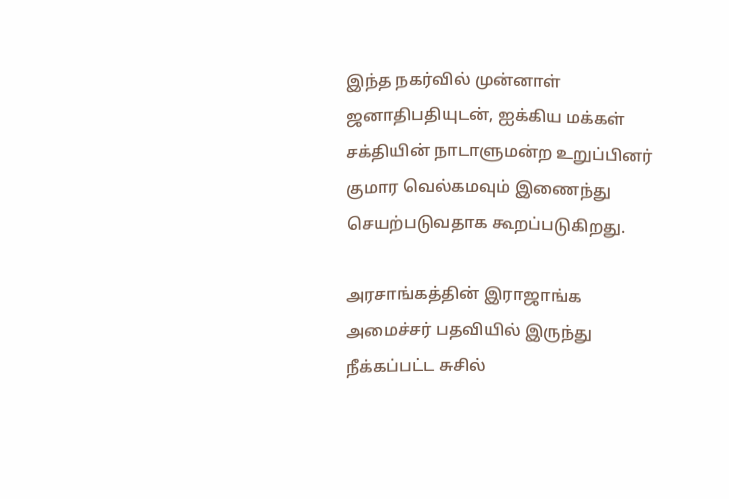இந்த நகர்வில் முன்னாள் ஜனாதிபதியுடன், ஐக்கிய மக்கள் சக்தியின் நாடாளுமன்ற உறுப்பினர் குமார வெல்கமவும் இணைந்து செயற்படுவதாக கூறப்படுகிறது.

அரசாங்கத்தின் இராஜாங்க அமைச்சர் பதவியில் இருந்து நீக்கப்பட்ட சுசில்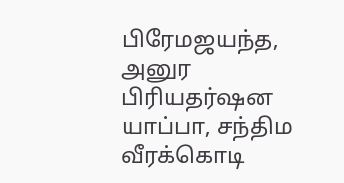பிரேமஜயந்த, அனுர பிரியதர்ஷன யாப்பா, சந்திம வீரக்கொடி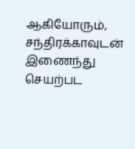ஆகியோரும், சந்திரக்காவுடன் இணைந்து செயற்பட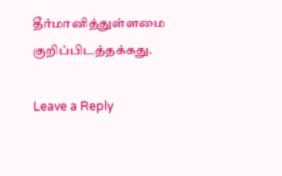தீர்மானித்துள்ளமை குறிப்பிடத்தக்கது.

Leave a Reply